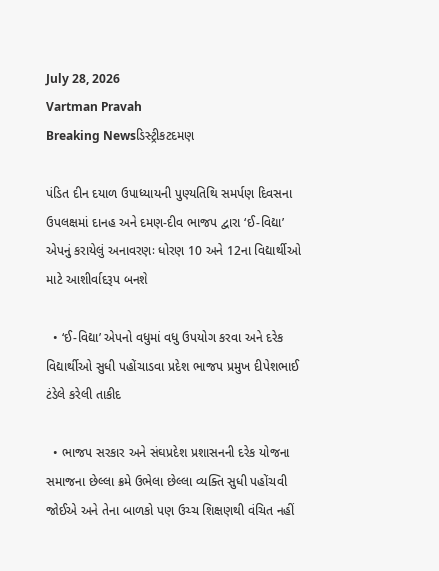July 28, 2026
Vartman Pravah
Breaking Newsડિસ્ટ્રીકટદમણ

પંડિત દીન દયાળ ઉપાધ્‍યાયની પુણ્‍યતિથિ સમર્પણ દિવસના ઉપલક્ષમાં દાનહ અને દમણ-દીવ ભાજપ દ્વારા ‘ઈ-વિદ્યા’ એપનું કરાયેલું અનાવરણઃ ધોરણ 10 અને 12ના વિદ્યાર્થીઓ માટે આશીર્વાદરૂપ બનશે

  • ‘ઈ-વિદ્યા’ એપનો વધુમાં વધુ ઉપયોગ કરવા અને દરેક વિદ્યાર્થીઓ સુધી પહોંચાડવા પ્રદેશ ભાજપ પ્રમુખ દીપેશભાઈ ટંડેલે કરેલી તાકીદ

  • ભાજપ સરકાર અને સંઘપ્રદેશ પ્રશાસનની દરેક યોજના સમાજના છેલ્લા ક્રમે ઉભેલા છેલ્લા વ્‍યક્‍તિ સુધી પહોંચવી જોઈએ અને તેના બાળકો પણ ઉચ્‍ચ શિક્ષણથી વંચિત નહીં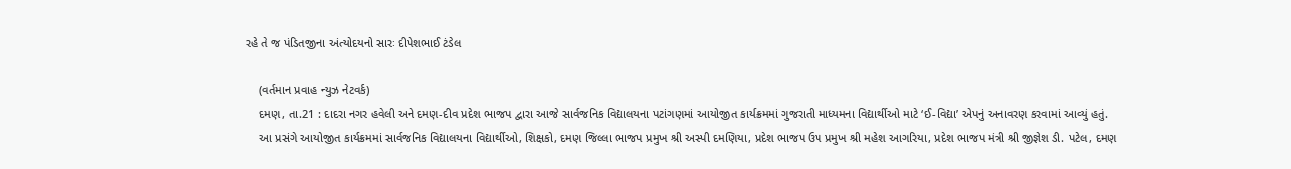રહે તે જ પંડિતજીના અંત્‍યોદયનો સારઃ દીપેશભાઈ ટંડેલ

    (વર્તમાન પ્રવાહ ન્‍યુઝ નેટવર્ક)
    દમણ, તા.21 : દાદરા નગર હવેલી અને દમણ-દીવ પ્રદેશ ભાજપ દ્વારા આજે સાર્વજનિક વિદ્યાલયના પટાંગણમાં આયોજીત કાર્યક્રમમાં ગુજરાતી માધ્‍યમના વિદ્યાર્થીઓ માટે ‘ઈ-વિદ્યા’ એપનું અનાવરણ કરવામાં આવ્‍યું હતું.
    આ પ્રસંગે આયોજીત કાર્યક્રમમાં સાર્વજનિક વિદ્યાલયના વિદ્યાર્થીઓ, શિક્ષકો, દમણ જિલ્લા ભાજપ પ્રમુખ શ્રી અસ્‍પી દમણિયા, પ્રદેશ ભાજપ ઉપ પ્રમુખ શ્રી મહેશ આગરિયા, પ્રદેશ ભાજપ મંત્રી શ્રી જીજ્ઞેશ ડી. પટેલ, દમણ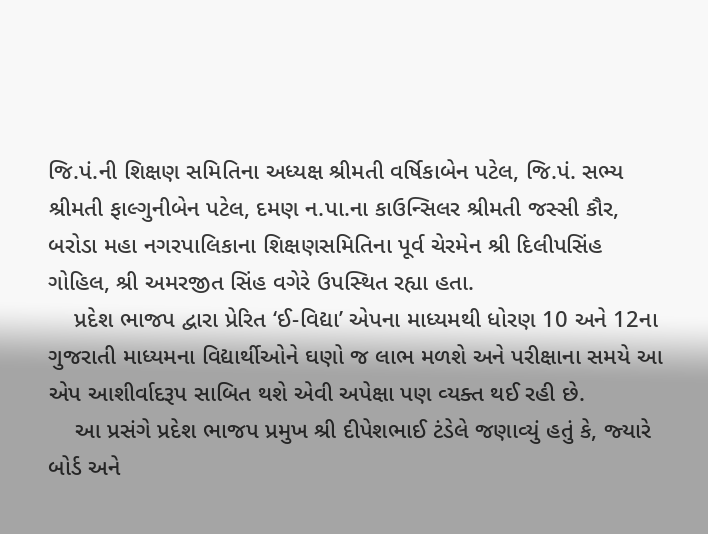જિ.પં.ની શિક્ષણ સમિતિના અધ્‍યક્ષ શ્રીમતી વર્ષિકાબેન પટેલ, જિ.પં. સભ્‍ય શ્રીમતી ફાલ્‍ગુનીબેન પટેલ, દમણ ન.પા.ના કાઉન્‍સિલર શ્રીમતી જસ્‍સી કૌર, બરોડા મહા નગરપાલિકાના શિક્ષણસમિતિના પૂર્વ ચેરમેન શ્રી દિલીપસિંહ ગોહિલ, શ્રી અમરજીત સિંહ વગેરે ઉપસ્‍થિત રહ્યા હતા.
    પ્રદેશ ભાજપ દ્વારા પ્રેરિત ‘ઈ-વિદ્યા’ એપના માધ્‍યમથી ધોરણ 10 અને 12ના ગુજરાતી માધ્‍યમના વિદ્યાર્થીઓને ઘણો જ લાભ મળશે અને પરીક્ષાના સમયે આ એપ આશીર્વાદરૂપ સાબિત થશે એવી અપેક્ષા પણ વ્‍યક્‍ત થઈ રહી છે.
    આ પ્રસંગે પ્રદેશ ભાજપ પ્રમુખ શ્રી દીપેશભાઈ ટંડેલે જણાવ્‍યું હતું કે, જ્‍યારે બોર્ડ અને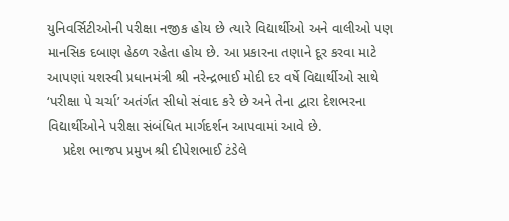યુનિવર્સિટીઓની પરીક્ષા નજીક હોય છે ત્‍યારે વિદ્યાર્થીઓ અને વાલીઓ પણ માનસિક દબાણ હેઠળ રહેતા હોય છે. આ પ્રકારના તણાને દૂર કરવા માટે આપણાં યશસ્‍વી પ્રધાનમંત્રી શ્રી નરેન્‍દ્રભાઈ મોદી દર વર્ષે વિદ્યાર્થીઓ સાથે ‘પરીક્ષા પે ચર્ચા’ અતંર્ગત સીધો સંવાદ કરે છે અને તેના દ્વારા દેશભરના વિદ્યાર્થીઓને પરીક્ષા સંબંધિત માર્ગદર્શન આપવામાં આવે છે.
    પ્રદેશ ભાજપ પ્રમુખ શ્રી દીપેશભાઈ ટંડેલે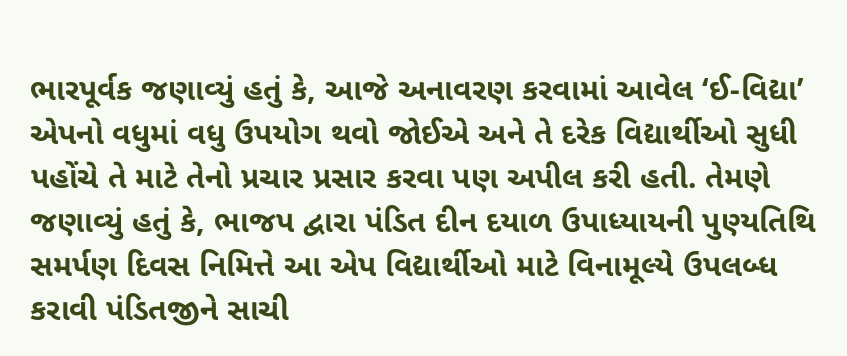ભારપૂર્વક જણાવ્‍યું હતું કે, આજે અનાવરણ કરવામાં આવેલ ‘ઈ-વિદ્યા’ એપનો વધુમાં વધુ ઉપયોગ થવો જોઈએ અને તે દરેક વિદ્યાર્થીઓ સુધી પહોંચે તે માટે તેનો પ્રચાર પ્રસાર કરવા પણ અપીલ કરી હતી. તેમણે જણાવ્‍યું હતું કે, ભાજપ દ્વારા પંડિત દીન દયાળ ઉપાધ્‍યાયની પુણ્‍યતિથિ સમર્પણ દિવસ નિમિત્તે આ એપ વિદ્યાર્થીઓ માટે વિનામૂલ્‍યે ઉપલબ્‍ધ કરાવી પંડિતજીને સાચી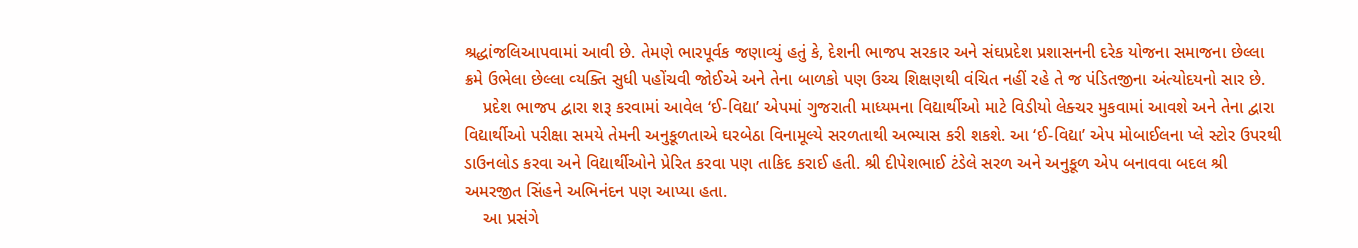શ્રદ્ધાંજલિઆપવામાં આવી છે. તેમણે ભારપૂર્વક જણાવ્‍યું હતું કે, દેશની ભાજપ સરકાર અને સંઘપ્રદેશ પ્રશાસનની દરેક યોજના સમાજના છેલ્લા ક્રમે ઉભેલા છેલ્લા વ્‍યક્‍તિ સુધી પહોંચવી જોઈએ અને તેના બાળકો પણ ઉચ્‍ચ શિક્ષણથી વંચિત નહીં રહે તે જ પંડિતજીના અંત્‍યોદયનો સાર છે.
    પ્રદેશ ભાજપ દ્વારા શરૂ કરવામાં આવેલ ‘ઈ-વિદ્યા’ એપમાં ગુજરાતી માધ્‍યમના વિદ્યાર્થીઓ માટે વિડીયો લેક્‍ચર મુકવામાં આવશે અને તેના દ્વારા વિદ્યાર્થીઓ પરીક્ષા સમયે તેમની અનુકૂળતાએ ઘરબેઠા વિનામૂલ્‍યે સરળતાથી અભ્‍યાસ કરી શકશે. આ ‘ઈ-વિદ્યા’ એપ મોબાઈલના પ્‍લે સ્‍ટોર ઉપરથી ડાઉનલોડ કરવા અને વિદ્યાર્થીઓને પ્રેરિત કરવા પણ તાકિદ કરાઈ હતી. શ્રી દીપેશભાઈ ટંડેલે સરળ અને અનુકૂળ એપ બનાવવા બદલ શ્રી અમરજીત સિંહને અભિનંદન પણ આપ્‍યા હતા.
    આ પ્રસંગે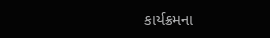કાર્યક્રમના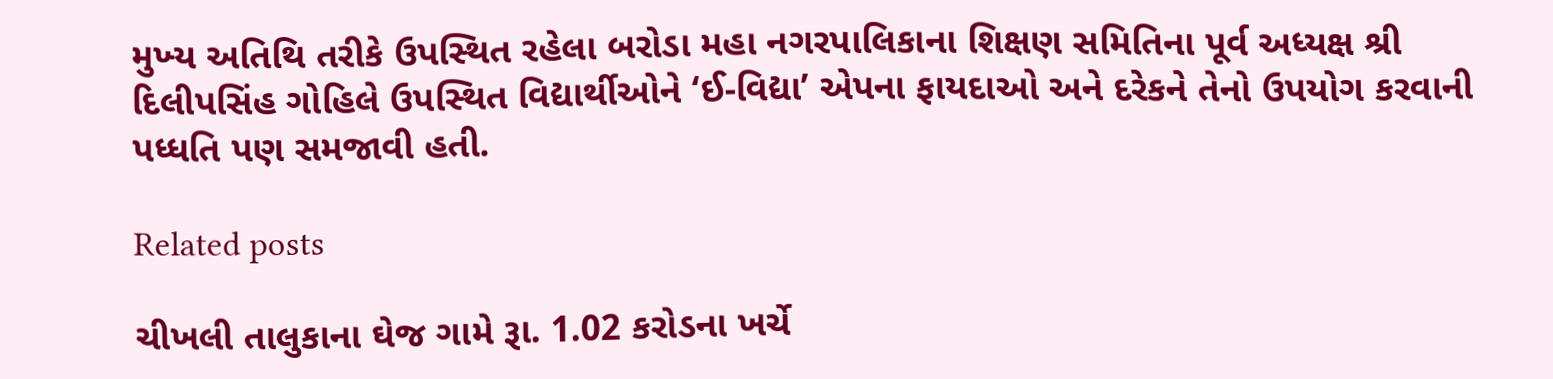મુખ્‍ય અતિથિ તરીકે ઉપસ્‍થિત રહેલા બરોડા મહા નગરપાલિકાના શિક્ષણ સમિતિના પૂર્વ અધ્‍યક્ષ શ્રી દિલીપસિંહ ગોહિલે ઉપસ્‍થિત વિદ્યાર્થીઓને ‘ઈ-વિદ્યા’ એપના ફાયદાઓ અને દરેકને તેનો ઉપયોગ કરવાની પધ્‍ધતિ પણ સમજાવી હતી.

Related posts

ચીખલી તાલુકાના ઘેજ ગામે રૂા. 1.02 કરોડના ખર્ચે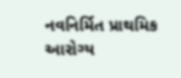નવનિર્મિત પ્રાથમિક આરોગ્‍ય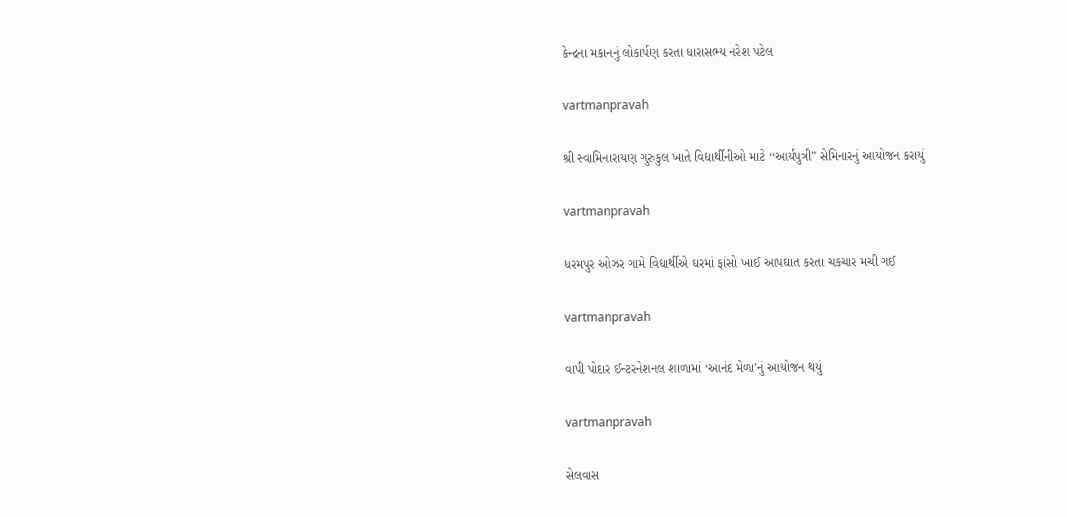કેન્‍દ્રના મકાનનું લોકાર્પણ કરતા ધારાસભ્‍ય નરેશ પટેલ

vartmanpravah

શ્રી સ્‍વામિનારાયણ ગુરુકુલ ખાતે વિદ્યાર્થીનીઓ માટે ‘‘આર્યપુત્રી” સેમિનારનું આયોજન કરાયું

vartmanpravah

ધરમપુર ઓઝર ગામે વિદ્યાર્થીએ ઘરમાં ફાંસો ખાઈ આપઘાત કરતા ચકચાર મચી ગઈ

vartmanpravah

વાપી પોદાર ઈન્‍ટરનેશનલ શાળામાં ‘આનંદ મેળા’નું આયોજન થયું

vartmanpravah

સેલવાસ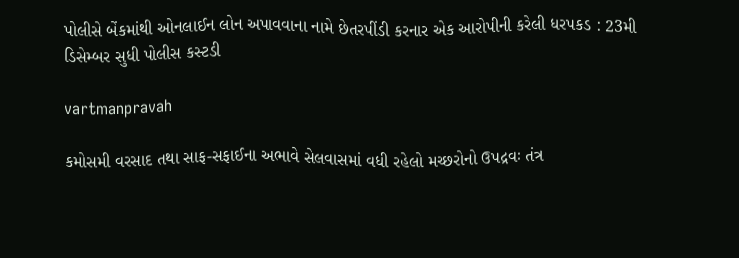પોલીસે બેંકમાંથી ઓનલાઈન લોન અપાવવાના નામે છેતરપીંડી કરનાર એક આરોપીની કરેલી ધરપકડ : 23મી ડિસેમ્‍બર સુધી પોલીસ કસ્‍ટડી

vartmanpravah

કમોસમી વરસાદ તથા સાફ-સફાઈના અભાવે સેલવાસમાં વધી રહેલો મચ્‍છરોનો ઉપદ્રવઃ તંત્ર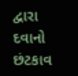દ્વારા દવાનો છંટકાવ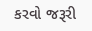કરવો જરૂરી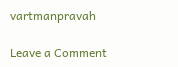vartmanpravah

Leave a Comment